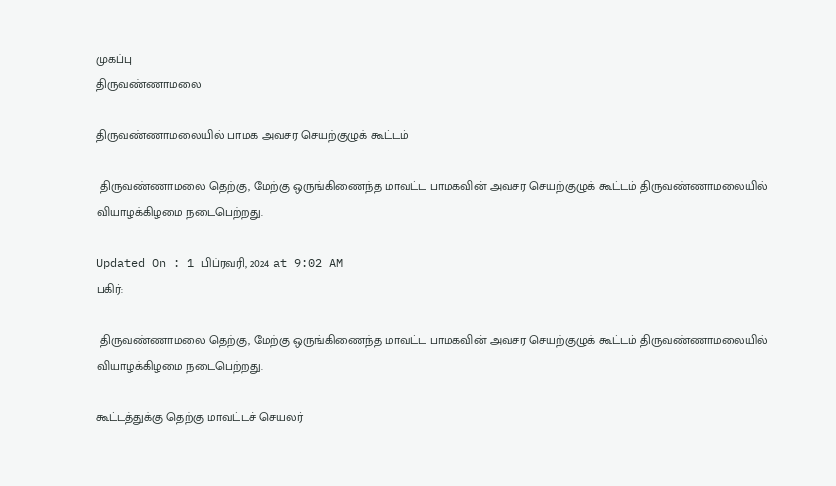முகப்பு
திருவண்ணாமலை

திருவண்ணாமலையில் பாமக அவசர செயற்குழுக் கூட்டம்

 திருவண்ணாமலை தெற்கு, மேற்கு ஒருங்கிணைந்த மாவட்ட பாமகவின் அவசர செயற்குழுக் கூட்டம் திருவண்ணாமலையில் வியாழக்கிழமை நடைபெற்றது.

Updated On : 1 பிப்ரவரி, 2024 at 9:02 AM
பகிர்:

 திருவண்ணாமலை தெற்கு, மேற்கு ஒருங்கிணைந்த மாவட்ட பாமகவின் அவசர செயற்குழுக் கூட்டம் திருவண்ணாமலையில் வியாழக்கிழமை நடைபெற்றது.

கூட்டத்துக்கு தெற்கு மாவட்டச் செயலர்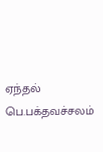ஏந்தல் பெ.பக்தவச்சலம்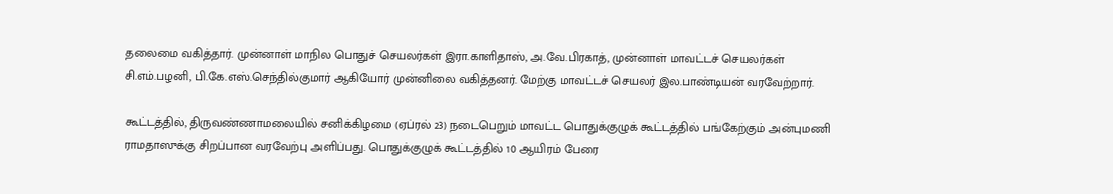தலைமை வகித்தார். முன்னாள் மாநில பொதுச் செயலர்கள் இரா.காளிதாஸ், அ.வே.பிரகாத், முன்னாள் மாவட்டச் செயலர்கள் சி.எம்.பழனி, பி.கே.எஸ்.செந்தில்குமார் ஆகியோர் முன்னிலை வகித்தனர். மேற்கு மாவட்டச் செயலர் இல.பாண்டியன் வரவேற்றார்.

கூட்டத்தில், திருவண்ணாமலையில் சனிக்கிழமை (ஏப்ரல் 23) நடைபெறும் மாவட்ட பொதுக்குழுக் கூட்டத்தில் பங்கேற்கும் அன்புமணி ராமதாஸுக்கு சிறப்பான வரவேற்பு அளிப்பது. பொதுக்குழுக் கூட்டத்தில் 10 ஆயிரம் பேரை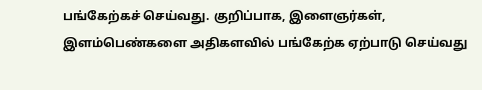பங்கேற்கச் செய்வது. குறிப்பாக, இளைஞர்கள், இளம்பெண்களை அதிகளவில் பங்கேற்க ஏற்பாடு செய்வது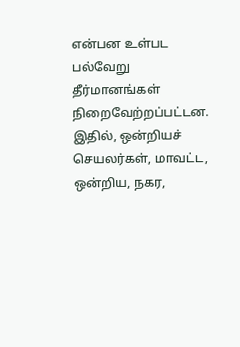என்பன உள்பட பல்வேறு தீர்மானங்கள் நிறைவேற்றப்பட்டன. இதில், ஒன்றியச் செயலர்கள், மாவட்ட, ஒன்றிய, நகர,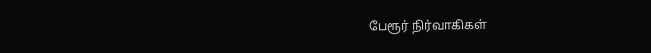பேரூர் நிர்வாகிகள்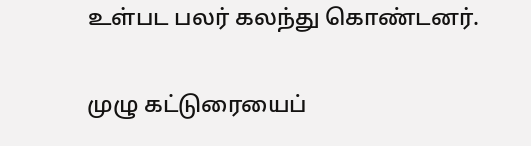உள்பட பலர் கலந்து கொண்டனர்.

முழு கட்டுரையைப்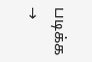படிக்க →